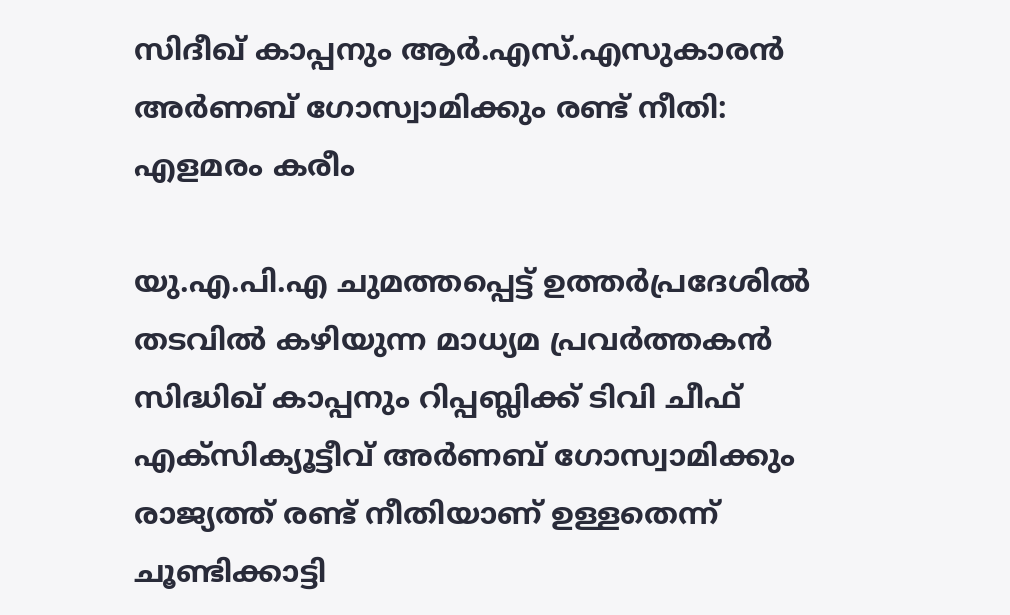സിദീഖ് കാപ്പനും ആർ.എസ്.എസുകാരൻ അർണബ് ഗോസ്വാമിക്കും രണ്ട് നീതി: എളമരം കരീം

യു.എ.പി.എ ചുമത്തപ്പെട്ട് ഉത്തർപ്രദേശിൽ തടവിൽ കഴിയുന്ന മാധ്യമ പ്രവർത്തകൻ സിദ്ധിഖ് കാപ്പനും റിപ്പബ്ലിക്ക് ടിവി ചീഫ് എക്സിക്യൂട്ടീവ് അർണബ് ഗോസ്വാമിക്കും രാജ്യത്ത് രണ്ട് നീതിയാണ് ഉള്ളതെന്ന് ചൂണ്ടിക്കാട്ടി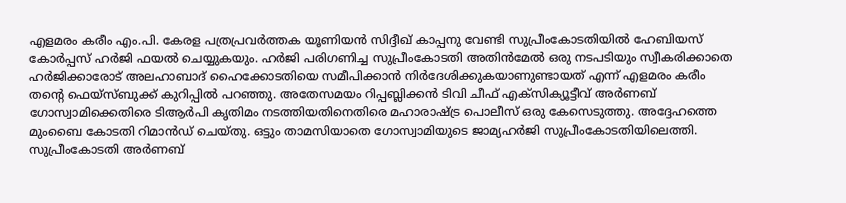എളമരം കരീം എം.പി. കേരള പത്രപ്രവർത്തക യൂണിയൻ സിദ്ദീഖ് കാപ്പനു വേണ്ടി സുപ്രീംകോടതിയിൽ ഹേബിയസ് കോർപ്പസ് ഹർജി ഫയൽ ചെയ്യുകയും. ഹർജി പരിഗണിച്ച സുപ്രീംകോടതി അതിൻമേൽ ഒരു നടപടിയും സ്വീകരിക്കാതെ ഹർജിക്കാരോട് അലഹാബാദ് ഹൈക്കോടതിയെ സമീപിക്കാൻ നിർദേശിക്കുകയാണുണ്ടായത് എന്ന് എളമരം കരീം തന്റെ ഫെയ്സ്ബുക്ക് കുറിപ്പിൽ പറഞ്ഞു. അതേസമയം റിപ്പബ്ലിക്കൻ ടിവി ചീഫ് എക്സിക്യൂട്ടീവ് അർണബ് ഗോസ്വാമിക്കെതിരെ ടിആർപി കൃതിമം നടത്തിയതിനെതിരെ മഹാരാഷ്ട്ര പൊലീസ് ഒരു കേസെടുത്തു. അദ്ദേഹത്തെ മുംബൈ കോടതി റിമാന്‍ഡ് ചെയ്തു. ഒട്ടും താമസിയാതെ ഗോസ്വാമിയുടെ ജാമ്യഹർജി സുപ്രീംകോടതിയിലെത്തി. സുപ്രീംകോടതി അർണബ്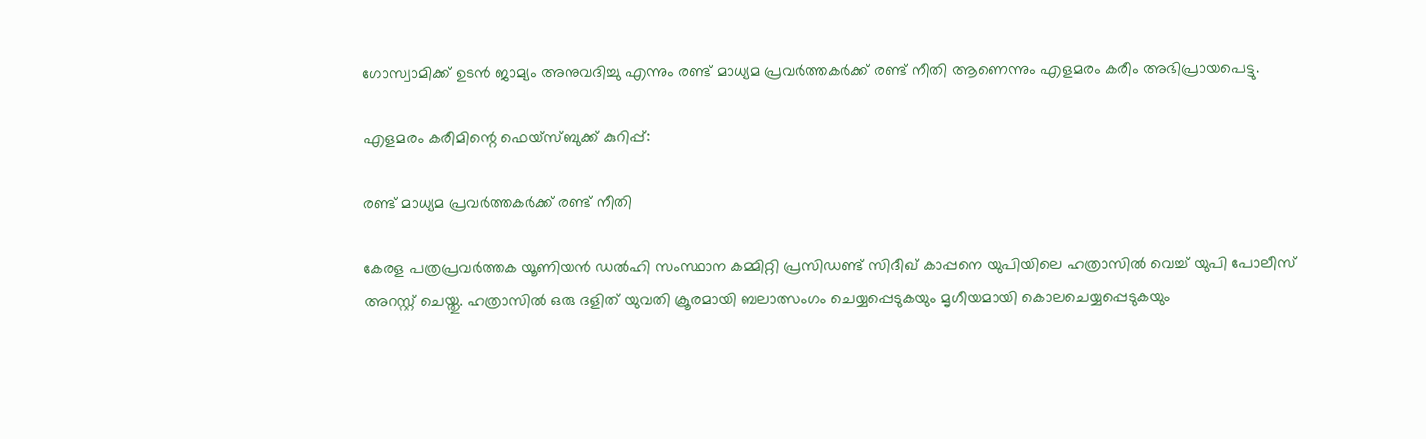ഗോസ്വാമിക്ക് ഉടൻ ജാമ്യം അനുവദിച്ചു എന്നും രണ്ട് മാധ്യമ പ്രവർത്തകർക്ക് രണ്ട് നീതി ആണെന്നും എളമരം കരീം അഭിപ്രായപെട്ടു.

എളമരം കരീമിന്റെ ഫെയ്സ്ബുക്ക് കുറിപ്പ്:

രണ്ട് മാധ്യമ പ്രവർത്തകർക്ക് രണ്ട് നീതി

കേരള പത്രപ്രവർത്തക യൂണിയൻ ഡൽഹി സംസ്ഥാന കമ്മിറ്റി പ്രസിഡണ്ട് സിദീഖ് കാപ്പനെ യുപിയിലെ ഹത്രാസിൽ വെച്ച് യുപി പോലീസ് അറസ്റ്റ് ചെയ്തു. ഹത്രാസിൽ ഒരു ദളിത് യുവതി ക്രൂരമായി ബലാത്സംഗം ചെയ്യപ്പെടുകയും മൃഗീയമായി കൊലചെയ്യപ്പെടുകയും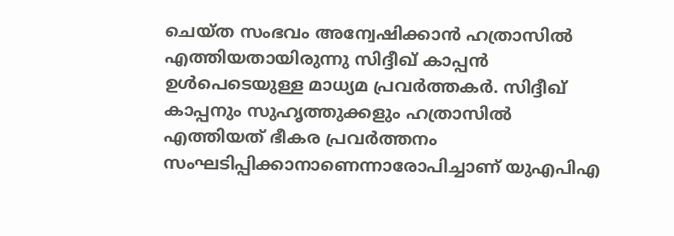ചെയ്ത സംഭവം അന്വേഷിക്കാൻ ഹത്രാസിൽ എത്തിയതായിരുന്നു സിദ്ദീഖ് കാപ്പൻ ഉൾപെടെയുള്ള മാധ്യമ പ്രവർത്തകർ. സിദ്ദീഖ് കാപ്പനും സുഹൃത്തുക്കളും ഹത്രാസിൽ എത്തിയത് ഭീകര പ്രവർത്തനം സംഘടിപ്പിക്കാനാണെന്നാരോപിച്ചാണ് യുഎപിഎ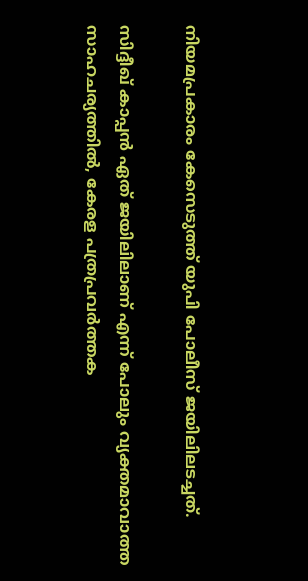നിയമപ്രകാരം കേസെടുത്ത് യുപി പോലീസ് ജയിലിലടച്ചത്.

സിദ്ദീഖ് കാപ്പൻ ഏത് ജയിലിലാണ് എന്ന് പോലും വ്യക്തമാവാത്ത സാഹചര്യത്തിൽ, കേരള പത്രപ്രവർത്തക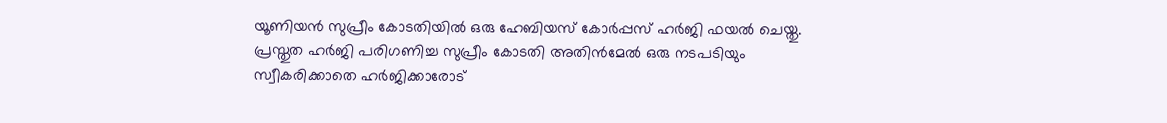യൂണിയൻ സുപ്രീം കോടതിയിൽ ഒരു ഹേബിയസ് കോർപ്പസ് ഹർജി ഫയൽ ചെയ്തു. പ്രസ്തുത ഹർജി പരിഗണിച്ച സുപ്രീം കോടതി അതിൻമേൽ ഒരു നടപടിയും സ്വീകരിക്കാതെ ഹർജിക്കാരോട്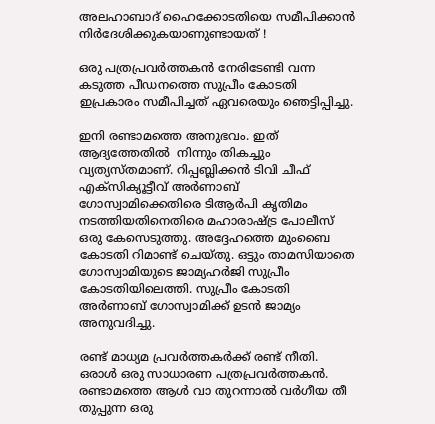അലഹാബാദ് ഹൈക്കോടതിയെ സമീപിക്കാൻ നിർദേശിക്കുകയാണുണ്ടായത് !

ഒരു പത്രപ്രവർത്തകൻ നേരിടേണ്ടി വന്ന കടുത്ത പീഡനത്തെ സുപ്രീം കോടതി ഇപ്രകാരം സമീപിച്ചത് ഏവരെയും ഞെട്ടിപ്പിച്ചു.

ഇനി രണ്ടാമത്തെ അനുഭവം. ഇത് ആദ്യത്തേതിൽ  നിന്നും തികച്ചും വ്യത്യസ്തമാണ്. റിപ്പബ്ലിക്കൻ ടിവി ചീഫ് എക്സിക്യൂട്ടീവ് അർണാബ് ഗോസ്വാമിക്കെതിരെ ടിആർപി കൃതിമം നടത്തിയതിനെതിരെ മഹാരാഷ്ട്ര പോലീസ് ഒരു കേസെടുത്തു. അദ്ദേഹത്തെ മുംബൈ കോടതി റിമാണ്ട് ചെയ്തു. ഒട്ടും താമസിയാതെ ഗോസ്വാമിയുടെ ജാമ്യഹർജി സുപ്രീം കോടതിയിലെത്തി. സുപ്രീം കോടതി അർണാബ് ഗോസ്വാമിക്ക് ഉടൻ ജാമ്യം അനുവദിച്ചു.

രണ്ട് മാധ്യമ പ്രവർത്തകർക്ക് രണ്ട് നീതി. ഒരാൾ ഒരു സാധാരണ പത്രപ്രവർത്തകൻ.  രണ്ടാമത്തെ ആൾ വാ തുറന്നാൽ വർഗീയ തീ തുപ്പുന്ന ഒരു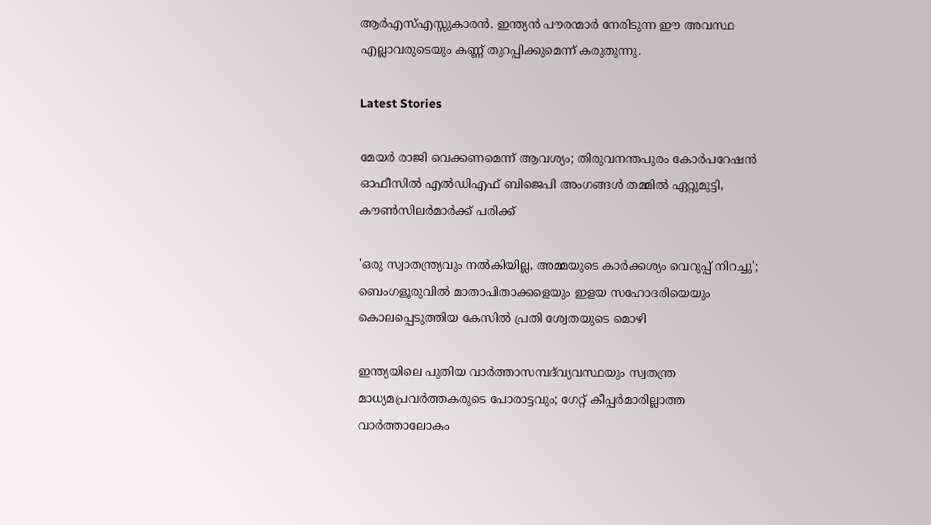ആർഎസ്എസ്സുകാരൻ. ഇന്ത്യൻ പൗരന്മാർ നേരിടുന്ന ഈ അവസ്ഥ എല്ലാവരുടെയും കണ്ണ് തുറപ്പിക്കുമെന്ന് കരുതുന്നു.

Latest Stories

മേയർ രാജി വെക്കണമെന്ന് ആവശ്യം; തിരുവനന്തപുരം കോർപറേഷൻ ഓഫീസിൽ എൽഡിഎഫ് ബിജെപി അംഗങ്ങൾ തമ്മിൽ ഏറ്റുമുട്ടി, കൗൺസിലർമാർക്ക് പരിക്ക്

'ഒരു സ്വാതന്ത്ര്യവും നൽകിയില്ല, അമ്മയുടെ കാർക്കശ്യം വെറുപ്പ് നിറച്ചു'; ബെംഗളൂരുവിൽ മാതാപിതാക്കളെയും ഇളയ സഹോദരിയെയും കൊലപ്പെടുത്തിയ കേസിൽ പ്രതി ശ്വേതയുടെ മൊഴി

ഇന്ത്യയിലെ പുതിയ വാർത്താസമ്പദ്‌വ്യവസ്ഥയും സ്വതന്ത്ര മാധ്യമപ്രവർത്തകരുടെ പോരാട്ടവും; ഗേറ്റ് കീപ്പർമാരില്ലാത്ത വാർത്താലോകം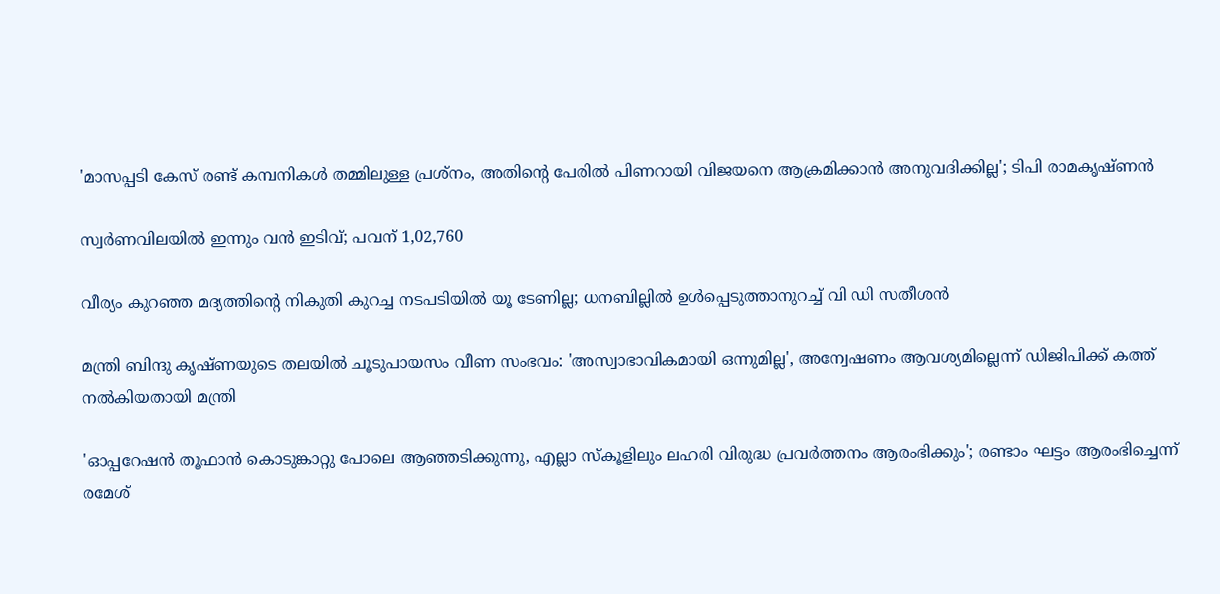'മാസപ്പടി കേസ് രണ്ട് കമ്പനികൾ തമ്മിലുള്ള പ്രശ്നം, അതിൻ്റെ പേരിൽ പിണറായി വിജയനെ ആക്രമിക്കാൻ അനുവദിക്കില്ല'; ടിപി രാമകൃഷ്ണൻ

സ്വര്‍ണവിലയില്‍ ഇന്നും വന്‍ ഇടിവ്; പവന് 1,02,760

വീര്യം കുറഞ്ഞ മദ്യത്തിന്റെ നികുതി കുറച്ച നടപടിയിൽ യൂ ടേണില്ല; ധനബില്ലില്‍ ഉള്‍പ്പെടുത്താനുറച്ച് വി ഡി സതീശന്‍

മന്ത്രി ബിന്ദു കൃഷ്ണയുടെ തലയിൽ ചൂടുപായസം വീണ സംഭവം: 'അസ്വാഭാവികമായി ഒന്നുമില്ല', അന്വേഷണം ആവശ്യമില്ലെന്ന് ഡിജിപിക്ക് കത്ത് നൽകിയതായി മന്ത്രി

'ഓപ്പറേഷൻ‌ തൂഫാൻ കൊടുങ്കാറ്റു പോലെ ആഞ്ഞടിക്കുന്നു, എല്ലാ സ്കൂളിലും ലഹരി വിരുദ്ധ പ്രവർത്തനം ആരംഭിക്കും'; രണ്ടാം ഘട്ടം ആരംഭിച്ചെന്ന് രമേശ്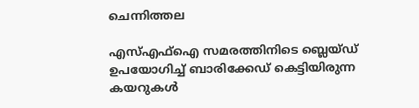ചെന്നിത്തല

എസ്എഫ്ഐ സമരത്തിനിടെ ബ്ലെയ്ഡ് ഉപയോഗിച്ച് ബാരിക്കേഡ് കെട്ടിയിരുന്ന കയറുകൾ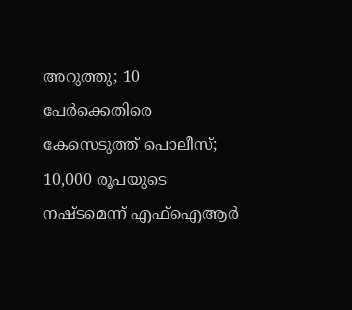അറുത്തു; 10 പേർക്കെതിരെ കേസെടുത്ത് പൊലീസ്; 10,000 രൂപയുടെ നഷ്‌ടമെന്ന് എഫ്ഐആർ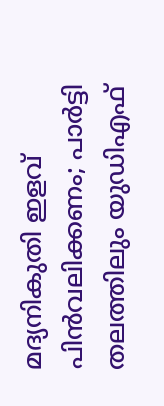മദ്യനികുതി ഇളവ് പിൻവലിക്കണം; പാർട്ടി തലത്തിലും യുഡിഎഫ്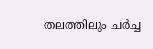തലത്തിലും ചർച്ച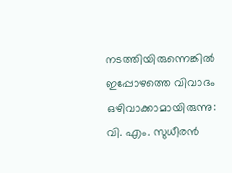നടത്തിയിരുന്നെങ്കിൽ ഇപ്പോഴത്തെ വിവാദം ഒഴിവാക്കാമായിരുന്നു: വി. എം. സുധീരൻ